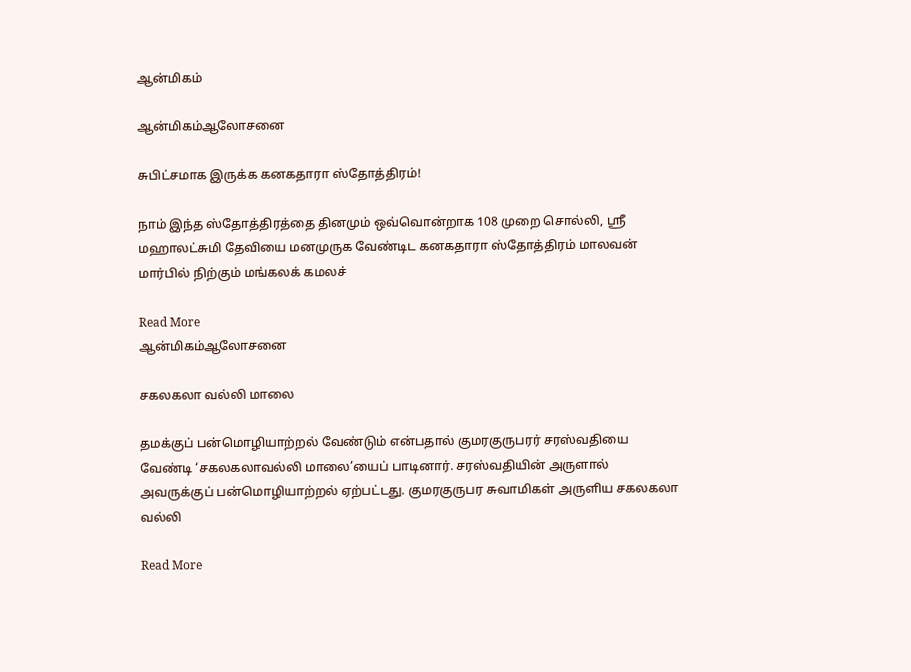ஆன்மிகம்

ஆன்மிகம்ஆலோசனை

சுபிட்சமாக இருக்க கனகதாரா ஸ்தோத்திரம்!

நாம் இந்த ஸ்தோத்திரத்தை தினமும் ஒவ்வொன்றாக 108 முறை சொல்லி, ஸ்ரீ மஹாலட்சுமி தேவியை மனமுருக வேண்டிட கனகதாரா ஸ்தோத்திரம் மாலவன் மார்பில் நிற்கும் மங்கலக் கமலச்

Read More
ஆன்மிகம்ஆலோசனை

சகலகலா வல்லி மாலை

தமக்குப் பன்மொழியாற்றல் வேண்டும் என்பதால் குமரகுருபரர் சரஸ்வதியை வேண்டி ‘சகலகலாவல்லி மாலை’யைப் பாடினார். சரஸ்வதியின் அருளால் அவருக்குப் பன்மொழியாற்றல் ஏற்பட்டது. குமரகுருபர சுவாமிகள் அருளிய சகலகலா வல்லி

Read More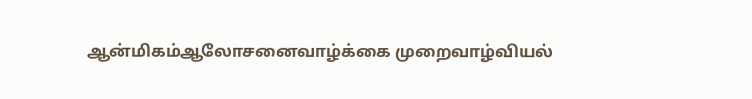ஆன்மிகம்ஆலோசனைவாழ்க்கை முறைவாழ்வியல்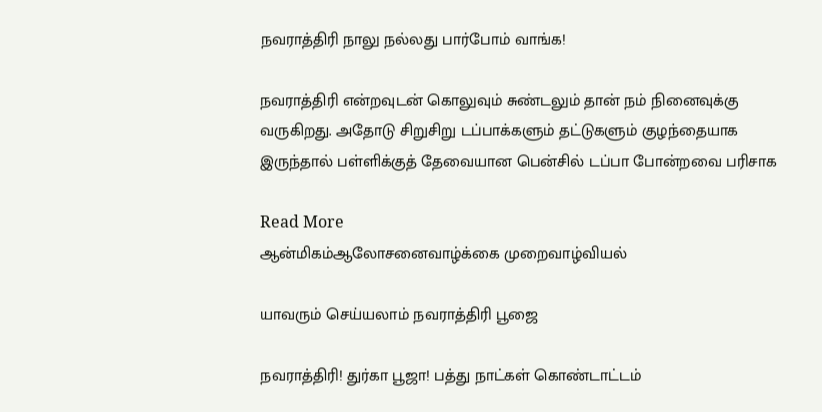நவராத்திரி நாலு நல்லது பார்போம் வாங்க!

நவராத்திரி என்றவுடன் கொலுவும் சுண்டலும் தான் நம் நினைவுக்கு வருகிறது. அதோடு சிறுசிறு டப்பாக்களும் தட்டுகளும் குழந்தையாக இருந்தால் பள்ளிக்குத் தேவையான பென்சில் டப்பா போன்றவை பரிசாக

Read More
ஆன்மிகம்ஆலோசனைவாழ்க்கை முறைவாழ்வியல்

யாவரும் செய்யலாம் நவராத்திரி பூஜை

நவராத்திரி! துர்கா பூஜா! பத்து நாட்கள் கொண்டாட்டம்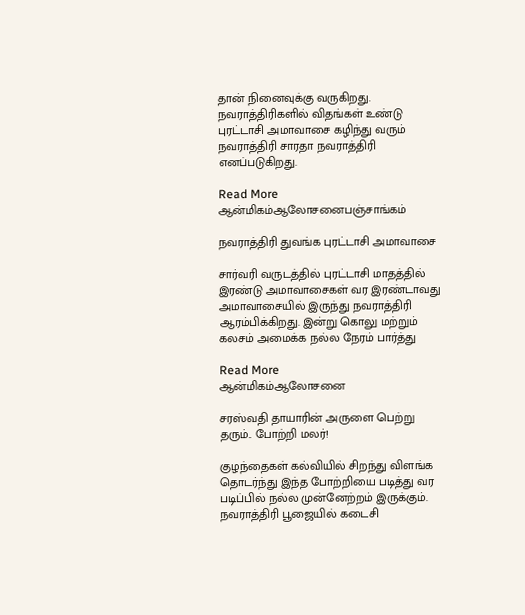தான் நினைவுக்கு வருகிறது. நவராத்திரிகளில் விதங்கள் உண்டு புரட்டாசி அமாவாசை கழிந்து வரும் நவராத்திரி சாரதா நவராத்திரி எனப்படுகிறது.

Read More
ஆன்மிகம்ஆலோசனைபஞ்சாங்கம்

நவராத்திரி துவங்க புரட்டாசி அமாவாசை

சார்வரி வருடத்தில் புரட்டாசி மாதத்தில் இரண்டு அமாவாசைகள் வர இரண்டாவது அமாவாசையில் இருந்து நவராத்திரி ஆரம்பிக்கிறது. இன்று கொலு மற்றும் கலசம் அமைக்க நல்ல நேரம் பார்த்து

Read More
ஆன்மிகம்ஆலோசனை

சரஸ்வதி தாயாரின் அருளை பெற்று தரும்.. போற்றி மலர்!

குழந்தைகள் கல்வியில் சிறந்து விளங்க தொடர்ந்து இந்த போற்றியை படித்து வர படிப்பில் நல்ல முன்னேற்றம் இருக்கும். நவராத்திரி பூஜையில் கடைசி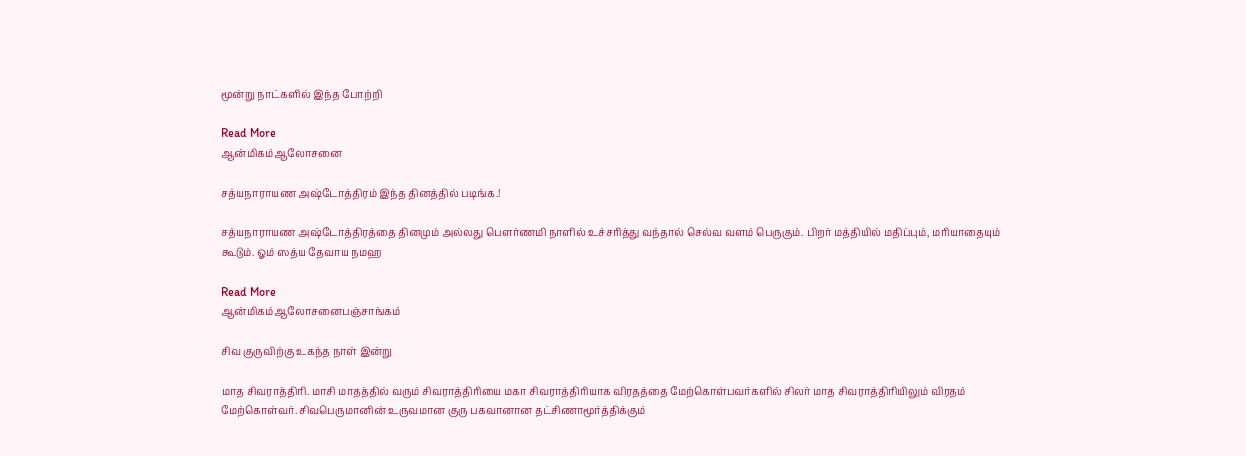மூன்று நாட்களில் இந்த போற்றி

Read More
ஆன்மிகம்ஆலோசனை

சத்யநாராயண அஷ்டோத்திரம் இந்த தினத்தில் படிங்க.!

சத்யநாராயண அஷ்டோத்திரத்தை தினமும் அல்லது பௌர்ணமி நாளில் உச்சரித்து வந்தால் செல்வ வளம் பெருகும். பிறர் மத்தியில் மதிப்பும், மரியாதையும் கூடும். ஓம் ஸத்ய தேவாய நமஹ

Read More
ஆன்மிகம்ஆலோசனைபஞ்சாங்கம்

சிவ குருவிற்கு உகந்த நாள் இன்று

மாத சிவராத்திரி. மாசி மாதத்தில் வரும் சிவராத்திரியை மகா சிவராத்திரியாக விரதத்தை மேற்கொள்பவர்களில் சிலர் மாத சிவராத்திரியிலும் விரதம் மேற்கொள்வர். சிவபெருமானின் உருவமான குரு பகவானான தட்சிணாமூர்த்திக்கும்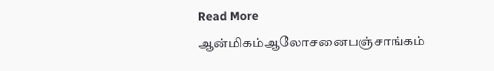Read More
ஆன்மிகம்ஆலோசனைபஞ்சாங்கம்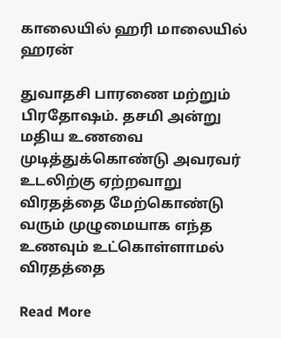காலையில் ஹரி மாலையில் ஹரன்

துவாதசி பாரணை மற்றும் பிரதோஷம். தசமி அன்று மதிய உணவை முடித்துக்கொண்டு அவரவர் உடலிற்கு ஏற்றவாறு விரதத்தை மேற்கொண்டு வரும் முழுமையாக எந்த உணவும் உட்கொள்ளாமல் விரதத்தை

Read More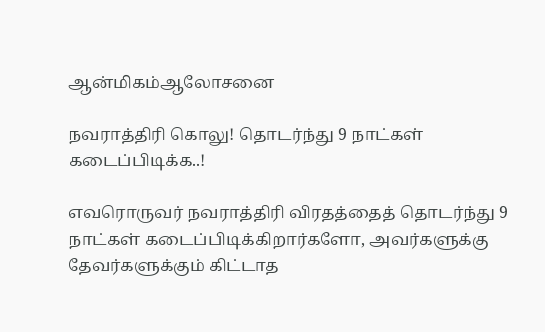ஆன்மிகம்ஆலோசனை

நவராத்திரி கொலு! தொடர்ந்து 9 நாட்கள் கடைப்பிடிக்க..!

எவரொருவர் நவராத்திரி விரதத்தைத் தொடர்ந்து 9 நாட்கள் கடைப்பிடிக்கிறார்களோ, அவர்களுக்கு தேவர்களுக்கும் கிட்டாத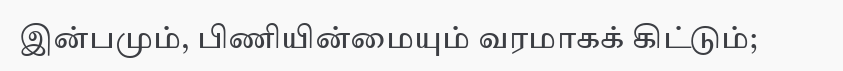இன்பமும், பிணியின்மையும் வரமாகக் கிட்டும்;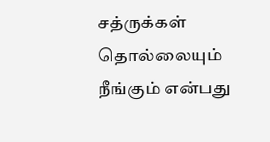சத்ருக்கள் தொல்லையும் நீங்கும் என்பது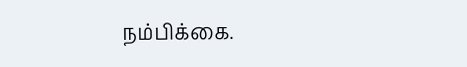நம்பிக்கை.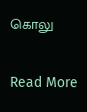கொலு

Read More